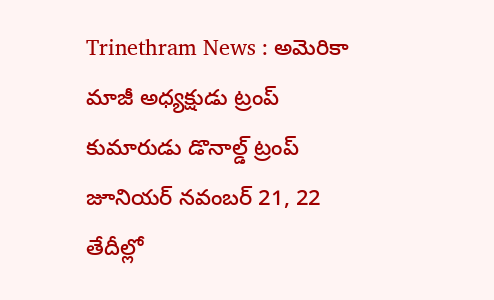Trinethram News : అమెరికా మాజీ అధ్యక్షుడు ట్రంప్ కుమారుడు డొనాల్డ్ ట్రంప్ జూనియర్ నవంబర్ 21, 22 తేదీల్లో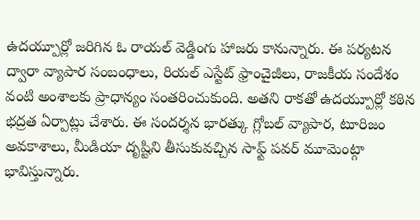ఉదయ్పూర్లో జరిగిన ఓ రాయల్ వెడ్డింగు హాజరు కానున్నారు. ఈ పర్యటన ద్వారా వ్యాపార సంబంధాలు, రియల్ ఎస్టేట్ ఫ్రాంచైజీలు, రాజకీయ సందేశం వంటి అంశాలకు ప్రాధాన్యం సంతరించుకుంది. అతని రాకతో ఉదయ్పూర్లో కఠిన భద్రత ఏర్పాట్లు చేశారు. ఈ సందర్శన భారత్కు గ్లోబల్ వ్యాపార, టూరిజం అవకాశాలు, మీడియా దృష్టిని తీసుకువచ్చిన సాఫ్ట్ పవర్ మూమెంట్గా భావిస్తున్నారు.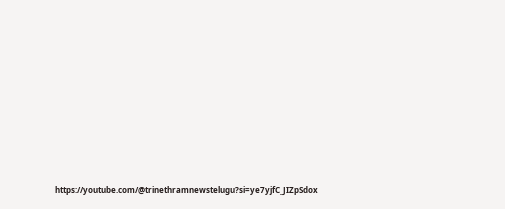https://youtube.com/@trinethramnewstelugu?si=ye7yjfC_JIZpSdox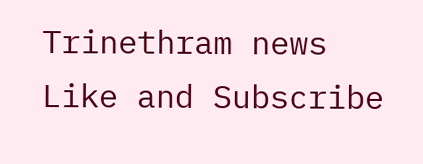Trinethram news
Like and Subscribe